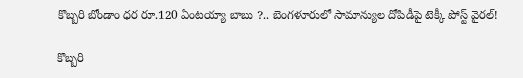కొబ్బరి బోండాం ధర రూ.120 ఏంటయ్యా బాబు ?.. బెంగళూరులో సామాన్యుల దోపిడీపై టెక్కీ పోస్ట్ వైరల్!

కొబ్బరి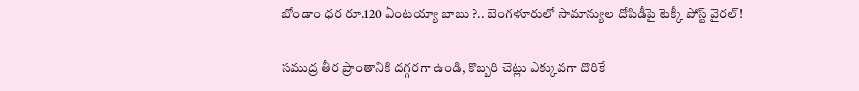బోండాం ధర రూ.120 ఏంటయ్యా బాబు ?.. బెంగళూరులో సామాన్యుల దోపిడీపై టెక్కీ పోస్ట్ వైరల్!

సముద్ర తీర ప్రాంతానికి దగ్గరగా ఉండి, కొబ్బరి చెట్లు ఎక్కువగా దొరికే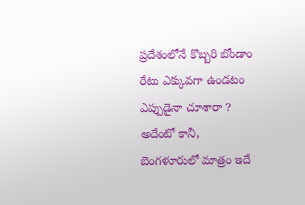ప్రదేశంలోనే కొబ్బరి బోండాం రేటు ఎక్కువగా ఉండటం  ఎప్పుడైనా చూశారా ? అదేంటో కానీ, బెంగళూరులో మాత్రం ఇదే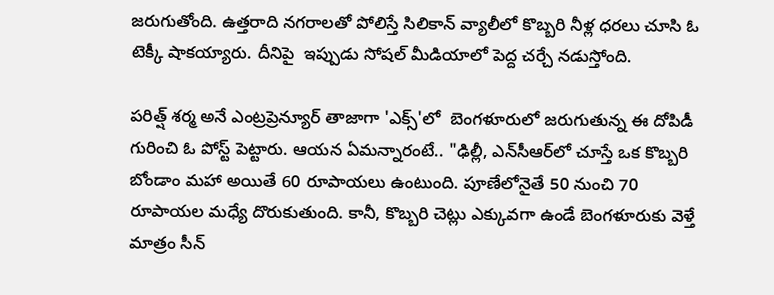జరుగుతోంది. ఉత్తరాది నగరాలతో పోలిస్తే సిలికాన్ వ్యాలీలో కొబ్బరి నీళ్ల ధరలు చూసి ఓ టెక్కీ షాకయ్యారు. దీనిపై  ఇప్పుడు సోషల్ మీడియాలో పెద్ద చర్చే నడుస్తోంది.

పరిత్ష్ శర్మ అనే ఎంట్రప్రెన్యూర్ తాజాగా 'ఎక్స్'లో  బెంగళూరులో జరుగుతున్న ఈ దోపిడీ గురించి ఓ పోస్ట్ పెట్టారు. ఆయన ఏమన్నారంటే.. "ఢిల్లీ, ఎన్‌సీఆర్‌లో చూస్తే ఒక కొబ్బరి బోండాం మహా అయితే 60 రూపాయలు ఉంటుంది. పూణేలోనైతే 50 నుంచి 70 రూపాయల మధ్యే దొరుకుతుంది. కానీ, కొబ్బరి చెట్లు ఎక్కువగా ఉండే బెంగళూరుకు వెళ్తే మాత్రం సీన్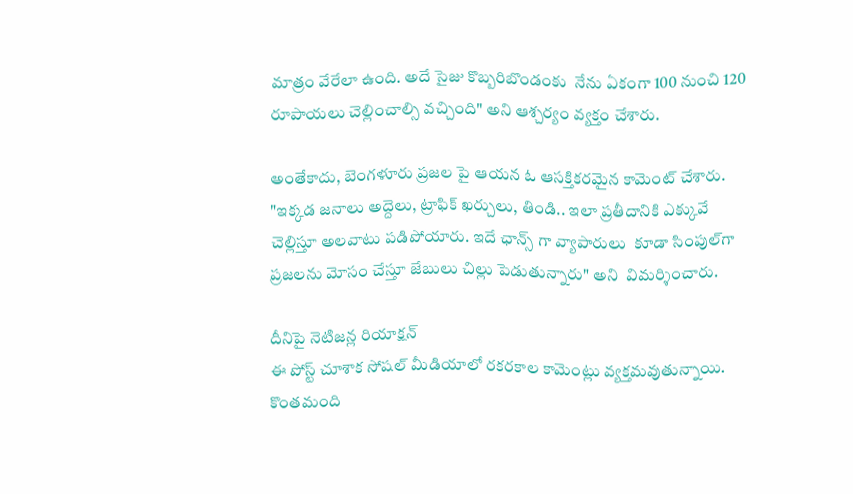మాత్రం వేరేలా ఉంది. అదే సైజు కొబ్బరిబొండంకు  నేను ఏకంగా 100 నుంచి 120 రూపాయలు చెల్లించాల్సి వచ్చింది" అని ఆశ్చర్యం వ్యక్తం చేశారు.

అంతేకాదు, బెంగళూరు ప్రజల పై ఆయన ఓ ఆసక్తికరమైన కామెంట్ చేశారు. "ఇక్కడ జనాలు అద్దెలు, ట్రాఫిక్ ఖర్చులు, తిండి.. ఇలా ప్రతీదానికి ఎక్కువే చెల్లిస్తూ అలవాటు పడిపోయారు. ఇదే ఛాన్స్ గా వ్యాపారులు  కూడా సింపుల్‌గా ప్రజలను మోసం చేస్తూ జేబులు చిల్లు పెడుతున్నారు" అని  విమర్శించారు.

దీనిపై నెటిజన్ల రియాక్షన్
ఈ పోస్ట్ చూశాక సోషల్ మీడియాలో రకరకాల కామెంట్లు వ్యక్తమవుతున్నాయి. కొంతమంది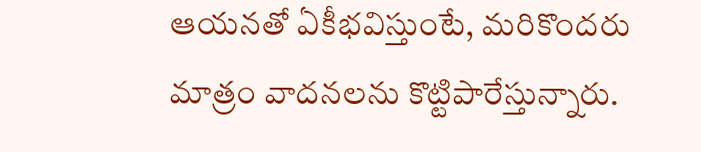ఆయనతో ఏకీభవిస్తుంటే, మరికొందరు మాత్రం వాదనలను కొట్టిపారేస్తున్నారు.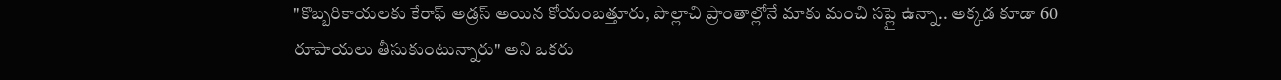"కొబ్బరికాయలకు కేరాఫ్ అడ్రస్ అయిన కోయంబత్తూరు, పొల్లాచి ప్రాంతాల్లోనే మాకు మంచి సప్లై ఉన్నా.. అక్కడ కూడా 60 రూపాయలు తీసుకుంటున్నారు" అని ఒకరు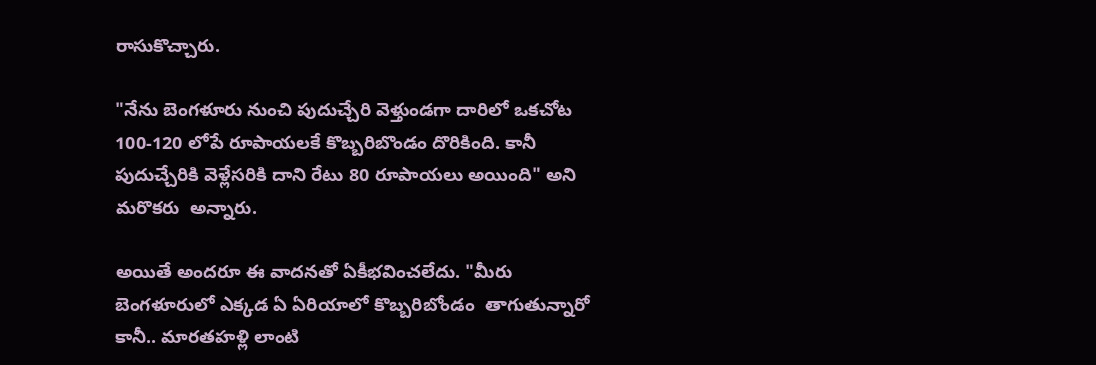రాసుకొచ్చారు.

"నేను బెంగళూరు నుంచి పుదుచ్చేరి వెళ్తుండగా దారిలో ఒకచోట  100-120 లోపే రూపాయలకే కొబ్బరిబొండం దొరికింది. కానీ పుదుచ్చేరికి వెళ్లేసరికి దాని రేటు 80 రూపాయలు అయింది" అని మరొకరు  అన్నారు.

అయితే అందరూ ఈ వాదనతో ఏకీభవించలేదు. "మీరు బెంగళూరులో ఎక్కడ ఏ ఏరియాలో కొబ్బరిబోండం  తాగుతున్నారో కానీ.. మారతహళ్లి లాంటి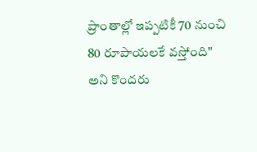ప్రాంతాల్లో ఇప్పటికీ 70 నుంచి 80 రూపాయలకే వస్తోంది" అని కొందరు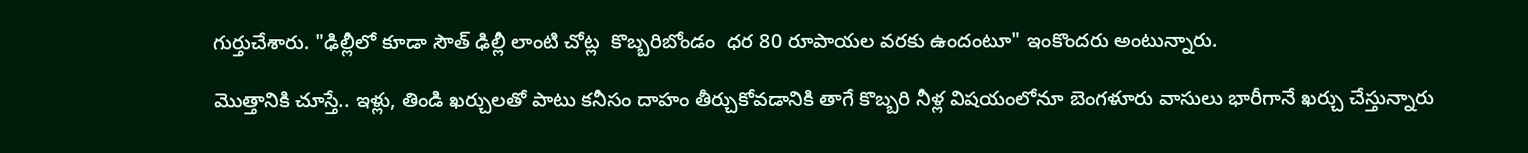గుర్తుచేశారు. "ఢిల్లీలో కూడా సౌత్ ఢిల్లీ లాంటి చోట్ల  కొబ్బరిబోండం  ధర 80 రూపాయల వరకు ఉందంటూ" ఇంకొందరు అంటున్నారు.

మొత్తానికి చూస్తే.. ఇళ్లు, తిండి ఖర్చులతో పాటు కనీసం దాహం తీర్చుకోవడానికి తాగే కొబ్బరి నీళ్ల విషయంలోనూ బెంగళూరు వాసులు భారీగానే ఖర్చు చేస్తున్నారు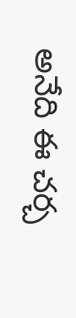అనేది ఈ చర్చ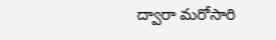ద్వారా మరోసారి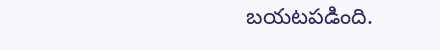బయటపడింది.